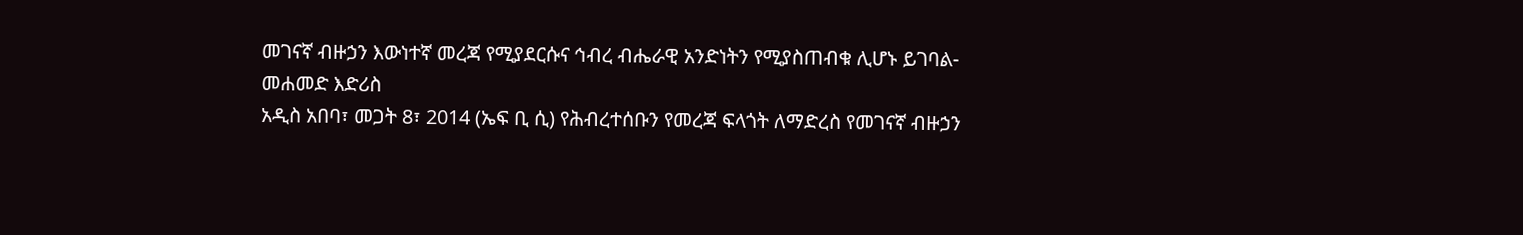መገናኛ ብዙኃን እውነተኛ መረጃ የሚያደርሱና ኅብረ ብሔራዊ አንድነትን የሚያስጠብቁ ሊሆኑ ይገባል- መሐመድ እድሪስ
አዲስ አበባ፣ መጋት 8፣ 2014 (ኤፍ ቢ ሲ) የሕብረተሰቡን የመረጃ ፍላጎት ለማድረስ የመገናኛ ብዙኃን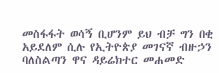መስፋፋት ወሳኝ ቢሆንም ይህ ብቻ ግን በቂ አይደለም ሲሉ የኢትዮጵያ መገናኛ ብዙኃን ባለስልጣን ዋና ዳይሬክተር መሐመድ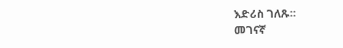እድሪስ ገለጹ።
መገናኛ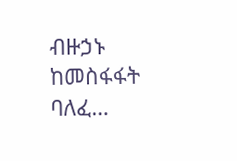ብዙኃኑ ከመስፋፋት ባለፈ…